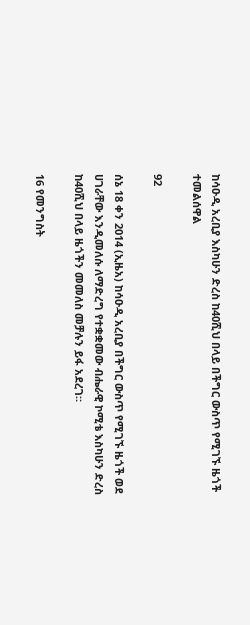ከሳዑዲ አረቢያ እስካሁን ድረስ ከ40ሺህ በላይ በችግር ውስጥ የሚገኙ ዜጎች ተመልሰዋል

92

ሰኔ 18 ቀን 2014 (ኢዜአ) ከሳዑዲ አረቢያ በችግር ውስጥ የሚገኙ ዜጎች ወደ ሀገራቸው እንዲመለሱ ለማድረግ የተቋቋመው ብሔራዊ ኮሚቴ እስካሁን ድረስ ከ40ሺህ በላይ ዜጎችን መመለስ መቻሉን ይፋ አደረገ።

16 የመንግስት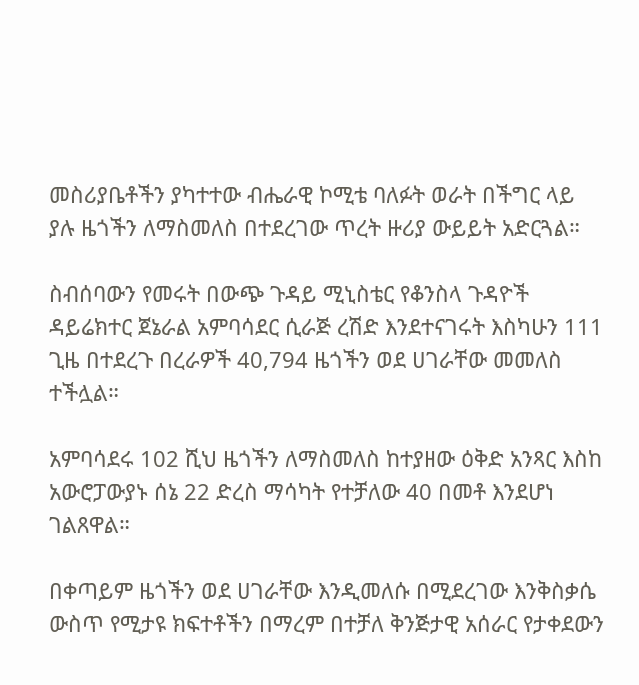መስሪያቤቶችን ያካተተው ብሔራዊ ኮሚቴ ባለፉት ወራት በችግር ላይ ያሉ ዜጎችን ለማስመለስ በተደረገው ጥረት ዙሪያ ውይይት አድርጓል።

ስብሰባውን የመሩት በውጭ ጉዳይ ሚኒስቴር የቆንስላ ጉዳዮች ዳይሬክተር ጀኔራል አምባሳደር ሲራጅ ረሽድ እንደተናገሩት እስካሁን 111 ጊዜ በተደረጉ በረራዎች 40,794 ዜጎችን ወደ ሀገራቸው መመለስ ተችሏል።

አምባሳደሩ 102 ሺህ ዜጎችን ለማስመለስ ከተያዘው ዕቅድ አንጻር እስከ አውሮፓውያኑ ሰኔ 22 ድረስ ማሳካት የተቻለው 40 በመቶ እንደሆነ ገልጸዋል።

በቀጣይም ዜጎችን ወደ ሀገራቸው እንዲመለሱ በሚደረገው እንቅስቃሴ ውስጥ የሚታዩ ክፍተቶችን በማረም በተቻለ ቅንጅታዊ አሰራር የታቀደውን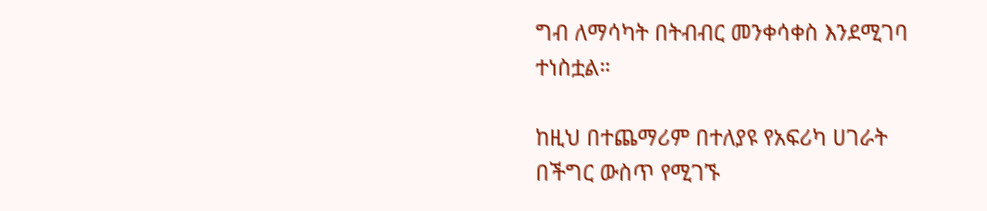ግብ ለማሳካት በትብብር መንቀሳቀስ እንደሚገባ ተነስቷል።

ከዚህ በተጨማሪም በተለያዩ የአፍሪካ ሀገራት በችግር ውስጥ የሚገኙ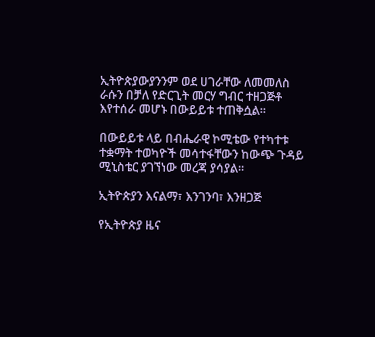ኢትዮጵያውያንንም ወደ ሀገራቸው ለመመለስ ራሱን በቻለ የድርጊት መርሃ ግብር ተዘጋጅቶ እየተሰራ መሆኑ በውይይቱ ተጠቅሷል።

በውይይቱ ላይ በብሔራዊ ኮሚቴው የተካተቱ ተቋማት ተወካዮች መሳተፋቸውን ከውጭ ጉዳይ ሚኒስቴር ያገኘነው መረጃ ያሳያል።

ኢትዮጵያን እናልማ፣ እንገንባ፣ እንዘጋጅ

የኢትዮጵያ ዜና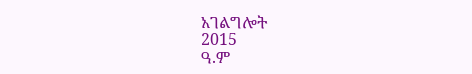አገልግሎት
2015
ዓ.ም